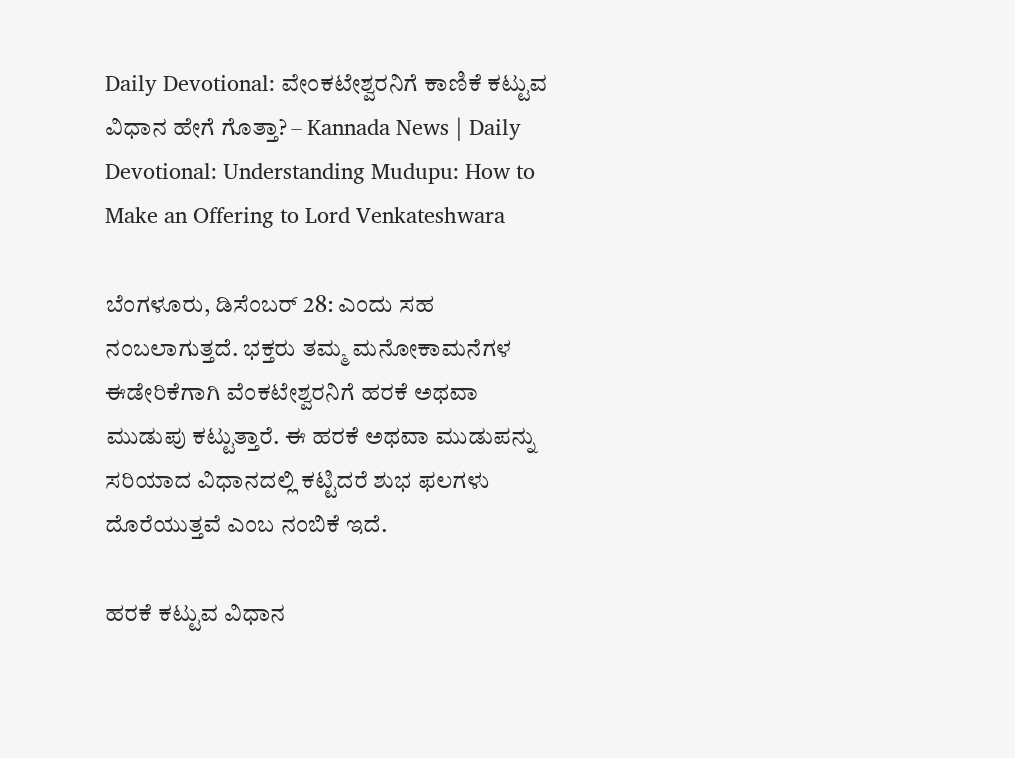Daily Devotional: ವೇಂಕಟೇಶ್ವರನಿಗೆ ಕಾಣಿಕೆ ಕಟ್ಟುವ ವಿಧಾನ ಹೇಗೆ ಗೊತ್ತಾ? – Kannada News | Daily Devotional: Understanding Mudupu: How to Make an Offering to Lord Venkateshwara

ಬೆಂಗಳೂರು, ಡಿಸೆಂಬರ್ 28: ಎಂದು ಸಹ ನಂಬಲಾಗುತ್ತದೆ. ಭಕ್ತರು ತಮ್ಮ ಮನೋಕಾಮನೆಗಳ ಈಡೇರಿಕೆಗಾಗಿ ವೆಂಕಟೇಶ್ವರನಿಗೆ ಹರಕೆ ಅಥವಾ ಮುಡುಪು ಕಟ್ಟುತ್ತಾರೆ. ಈ ಹರಕೆ ಅಥವಾ ಮುಡುಪನ್ನು ಸರಿಯಾದ ವಿಧಾನದಲ್ಲಿ ಕಟ್ಟಿದರೆ ಶುಭ ಫಲಗಳು ದೊರೆಯುತ್ತವೆ ಎಂಬ ನಂಬಿಕೆ ಇದೆ.

ಹರಕೆ ಕಟ್ಟುವ ವಿಧಾನ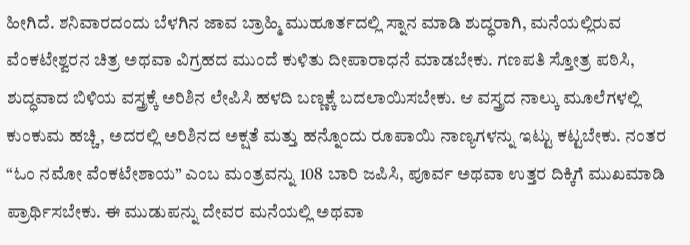ಹೀಗಿದೆ. ಶನಿವಾರದಂದು ಬೆಳಗಿನ ಜಾವ ಬ್ರಾಹ್ಮಿ ಮುಹೂರ್ತದಲ್ಲಿ ಸ್ನಾನ ಮಾಡಿ ಶುದ್ಧರಾಗಿ, ಮನೆಯಲ್ಲಿರುವ ವೆಂಕಟೇಶ್ವರನ ಚಿತ್ರ ಅಥವಾ ವಿಗ್ರಹದ ಮುಂದೆ ಕುಳಿತು ದೀಪಾರಾಧನೆ ಮಾಡಬೇಕು. ಗಣಪತಿ ಸ್ತೋತ್ರ ಪಠಿಸಿ, ಶುದ್ಧವಾದ ಬಿಳಿಯ ವಸ್ತ್ರಕ್ಕೆ ಅರಿಶಿನ ಲೇಪಿಸಿ ಹಳದಿ ಬಣ್ಣಕ್ಕೆ ಬದಲಾಯಿಸಬೇಕು. ಆ ವಸ್ತ್ರದ ನಾಲ್ಕು ಮೂಲೆಗಳಲ್ಲಿ ಕುಂಕುಮ ಹಚ್ಚಿ, ಅದರಲ್ಲಿ ಅರಿಶಿನದ ಅಕ್ಷತೆ ಮತ್ತು ಹನ್ನೊಂದು ರೂಪಾಯಿ ನಾಣ್ಯಗಳನ್ನು ಇಟ್ಟು ಕಟ್ಟಬೇಕು. ನಂತರ “ಓಂ ನಮೋ ವೆಂಕಟೇಶಾಯ” ಎಂಬ ಮಂತ್ರವನ್ನು 108 ಬಾರಿ ಜಪಿಸಿ, ಪೂರ್ವ ಅಥವಾ ಉತ್ತರ ದಿಕ್ಕಿಗೆ ಮುಖಮಾಡಿ ಪ್ರಾರ್ಥಿಸಬೇಕು. ಈ ಮುಡುಪನ್ನು ದೇವರ ಮನೆಯಲ್ಲಿ ಅಥವಾ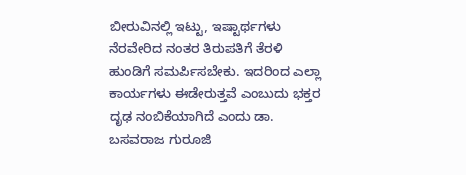ಬೀರುವಿನಲ್ಲಿ ಇಟ್ಟು, ಇಷ್ಟಾರ್ಥಗಳು ನೆರವೇರಿದ ನಂತರ ತಿರುಪತಿಗೆ ತೆರಳಿ ಹುಂಡಿಗೆ ಸಮರ್ಪಿಸಬೇಕು. ಇದರಿಂದ ಎಲ್ಲಾ ಕಾರ್ಯಗಳು ಈಡೇರುತ್ತವೆ ಎಂಬುದು ಭಕ್ತರ ದೃಢ ನಂಬಿಕೆಯಾಗಿದೆ ಎಂದು ಡಾ. ಬಸವರಾಜ ಗುರೂಜಿ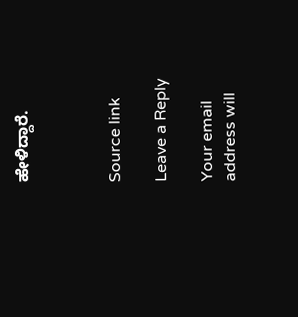ಹೇಳಿದ್ದಾರೆ.



Source link

Leave a Reply

Your email address will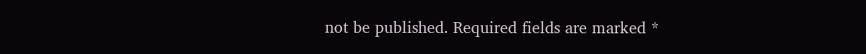not be published. Required fields are marked *